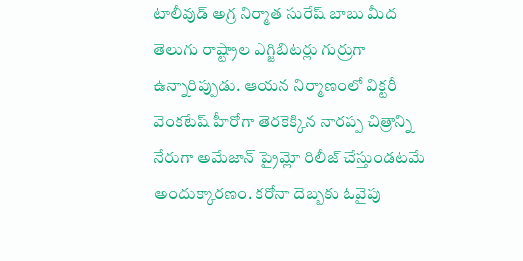టాలీవుడ్ అగ్ర నిర్మాత సురేష్ బాబు మీద తెలుగు రాష్ట్రాల ఎగ్జిబిటర్లు గుర్రుగా ఉన్నారిప్పుడు. ఆయన నిర్మాణంలో విక్టరీ వెంకటేష్ హీరోగా తెరకెక్కిన నారప్ప చిత్రాన్ని నేరుగా అమేజాన్ ప్రైమ్లో రిలీజ్ చేస్తుండటమే అందుక్కారణం. కరోనా దెబ్బకు ఓవైపు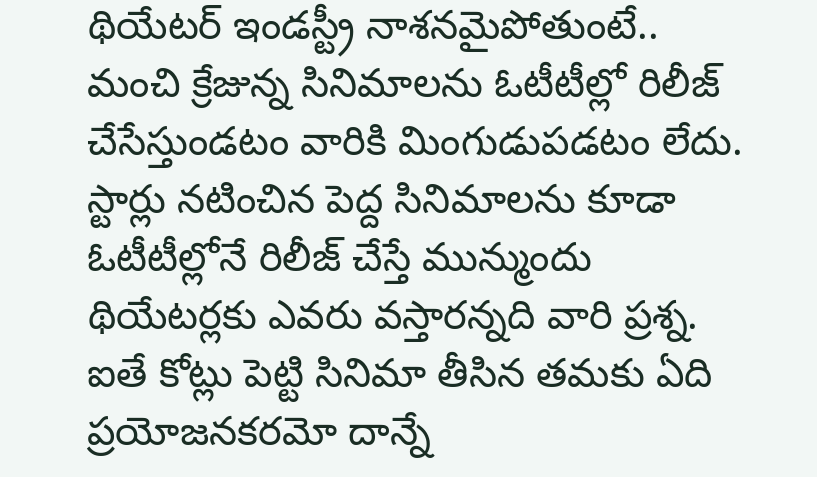థియేటర్ ఇండస్ట్రీ నాశనమైపోతుంటే.. మంచి క్రేజున్న సినిమాలను ఓటీటీల్లో రిలీజ్ చేసేస్తుండటం వారికి మింగుడుపడటం లేదు. స్టార్లు నటించిన పెద్ద సినిమాలను కూడా ఓటీటీల్లోనే రిలీజ్ చేస్తే మున్ముందు థియేటర్లకు ఎవరు వస్తారన్నది వారి ప్రశ్న. ఐతే కోట్లు పెట్టి సినిమా తీసిన తమకు ఏది ప్రయోజనకరమో దాన్నే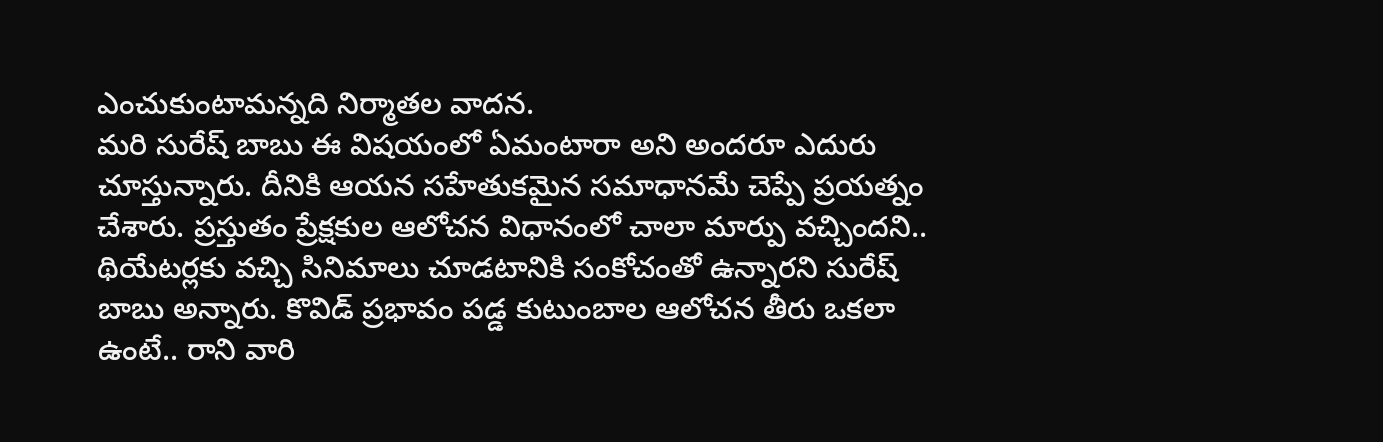ఎంచుకుంటామన్నది నిర్మాతల వాదన.
మరి సురేష్ బాబు ఈ విషయంలో ఏమంటారా అని అందరూ ఎదురు చూస్తున్నారు. దీనికి ఆయన సహేతుకమైన సమాధానమే చెప్పే ప్రయత్నం చేశారు. ప్రస్తుతం ప్రేక్షకుల ఆలోచన విధానంలో చాలా మార్పు వచ్చిందని.. థియేటర్లకు వచ్చి సినిమాలు చూడటానికి సంకోచంతో ఉన్నారని సురేష్ బాబు అన్నారు. కొవిడ్ ప్రభావం పడ్డ కుటుంబాల ఆలోచన తీరు ఒకలా ఉంటే.. రాని వారి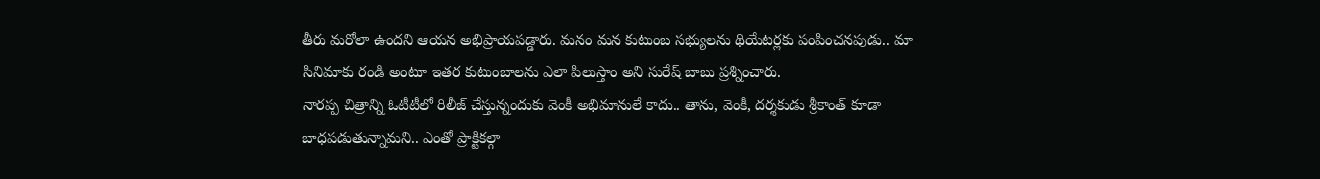తీరు మరోలా ఉందని ఆయన అభిప్రాయపడ్డారు. మనం మన కుటుంబ సభ్యులను థియేటర్లకు పంపించనపుడు.. మా సినిమాకు రండి అంటూ ఇతర కుటుంబాలను ఎలా పిలుస్తాం అని సురేష్ బాబు ప్రశ్నించారు.
నారప్ప చిత్రాన్ని ఓటీటీలో రిలీజ్ చేస్తున్నందుకు వెంకీ అభిమానులే కాదు.. తాను, వెంకీ, దర్శకుడు శ్రీకాంత్ కూడా బాధపడుతున్నామని.. ఎంతో ప్రాక్టికల్గా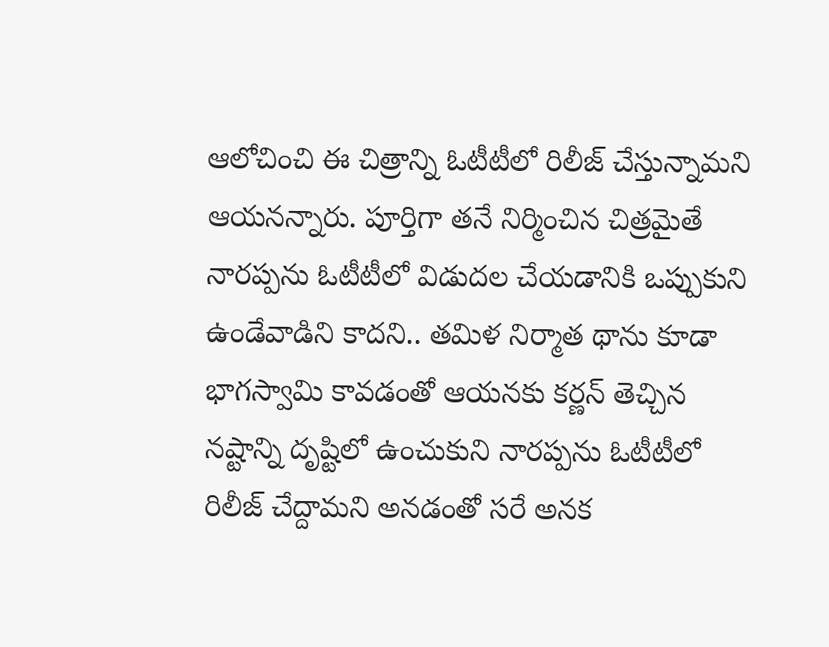ఆలోచించి ఈ చిత్రాన్ని ఓటీటీలో రిలీజ్ చేస్తున్నామని ఆయనన్నారు. పూర్తిగా తనే నిర్మించిన చిత్రమైతే నారప్పను ఓటీటీలో విడుదల చేయడానికి ఒప్పుకుని ఉండేవాడిని కాదని.. తమిళ నిర్మాత థాను కూడా భాగస్వామి కావడంతో ఆయనకు కర్ణన్ తెచ్చిన నష్టాన్ని దృష్టిలో ఉంచుకుని నారప్పను ఓటీటీలో రిలీజ్ చేద్దామని అనడంతో సరే అనక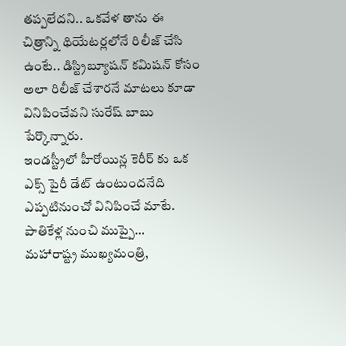తప్పలేదని.. ఒకవేళ తాను ఈ చిత్రాన్ని థియేటర్లలోనే రిలీజ్ చేసి ఉంటే.. డిస్ట్రిబ్యూషన్ కమిషన్ కోసం అలా రిలీజ్ చేశారనే మాటలు కూడా వినిపించేవని సురేష్ బాబు పేర్కొన్నారు.
ఇండస్ట్రీలో హీరోయిన్ల కెరీర్ కు ఒక ఎక్స్ పైరీ డేట్ ఉంటుందనేది ఎప్పటినుంచో వినిపించే మాటే. పాతికేళ్ల నుంచి ముప్పై…
మహారాష్ట్ర ముఖ్యమంత్రి,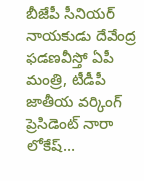బీజేపీ సీనియర్ నాయకుడు దేవేంద్ర ఫడణవీస్తో ఏపీ మంత్రి, టీడీపీ జాతీయ వర్కింగ్ ప్రెసిడెంట్ నారా లోకేష్…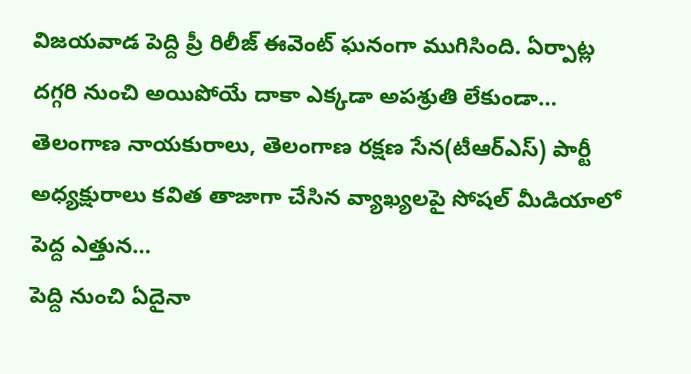విజయవాడ పెద్ది ప్రీ రిలీజ్ ఈవెంట్ ఘనంగా ముగిసింది. ఏర్పాట్ల దగ్గరి నుంచి అయిపోయే దాకా ఎక్కడా అపశ్రుతి లేకుండా…
తెలంగాణ నాయకురాలు, తెలంగాణ రక్షణ సేన(టీఆర్ఎస్) పార్టీ అధ్యక్షురాలు కవిత తాజాగా చేసిన వ్యాఖ్యలపై సోషల్ మీడియాలో పెద్ద ఎత్తున…
పెద్ది నుంచి ఏదైనా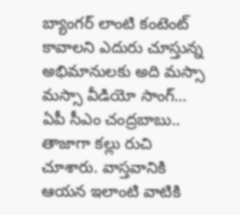బ్యాంగర్ లాంటి కంటెంట్ కావాలని ఎదురు చూస్తున్న అభిమానులకు అది మస్సా మస్సా వీడియో సాంగ్…
ఏపీ సీఎం చంద్రబాబు.. తాజాగా కల్లు రుచి చూశారు. వాస్తవానికి ఆయన ఇలాంటి వాటికి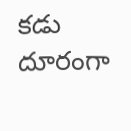కడు దూరంగా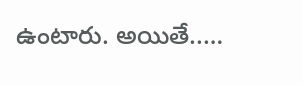ఉంటారు. అయితే..…